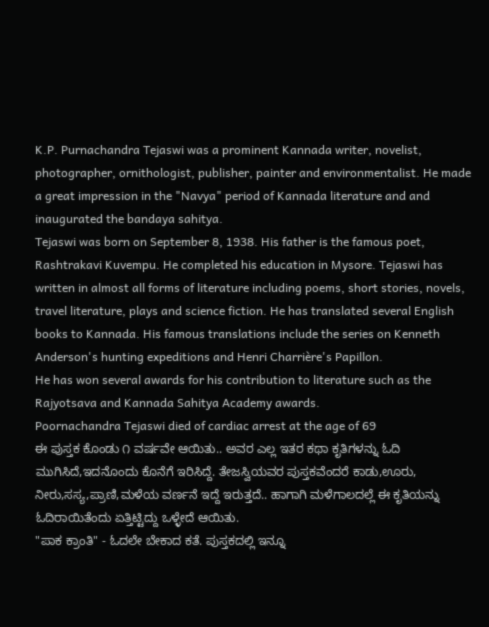K.P. Purnachandra Tejaswi was a prominent Kannada writer, novelist, photographer, ornithologist, publisher, painter and environmentalist. He made a great impression in the "Navya" period of Kannada literature and and inaugurated the bandaya sahitya.
Tejaswi was born on September 8, 1938. His father is the famous poet, Rashtrakavi Kuvempu. He completed his education in Mysore. Tejaswi has written in almost all forms of literature including poems, short stories, novels, travel literature, plays and science fiction. He has translated several English books to Kannada. His famous translations include the series on Kenneth Anderson's hunting expeditions and Henri Charrière's Papillon.
He has won several awards for his contribution to literature such as the Rajyotsava and Kannada Sahitya Academy awards.
Poornachandra Tejaswi died of cardiac arrest at the age of 69
ಈ ಪುಸ್ತಕ ಕೊಂಡು ೧ ವರ್ಷವೇ ಆಯಿತು.. ಅವರ ಎಲ್ಲ ಇತರ ಕಥಾ ಕೃತಿಗಳನ್ನು ಓದಿ ಮುಗಿಸಿದೆ,ಇದನೊಂದು ಕೊನೆಗೆ ಇರಿಸಿದ್ದೆ. ತೇಜಸ್ವಿಯವರ ಪುಸ್ತಕವೆಂದರೆ ಕಾಡು,ಊರು, ನೀರು,ಸಸ್ಯ,ಪ್ರಾಣಿ,ಮಳೆಯ ವರ್ಣನೆ ಇದ್ದೆ ಇರುತ್ತದೆ.. ಹಾಗಾಗಿ ಮಳೆಗಾಲದಲ್ಲೆ ಈ ಕೃತಿಯನ್ನು ಓದಿರಾಯಿತೆಂದು ಏತ್ತಿಟ್ಟಿದ್ದು ಒಳ್ಳೇದೆ ಆಯಿತು.
"ಪಾಕ ಕ್ರಾಂತಿ" - ಓದಲೇ ಬೇಕಾದ ಕತೆ. ಪುಸ್ತಕದಲ್ಲಿ ಇನ್ನೂ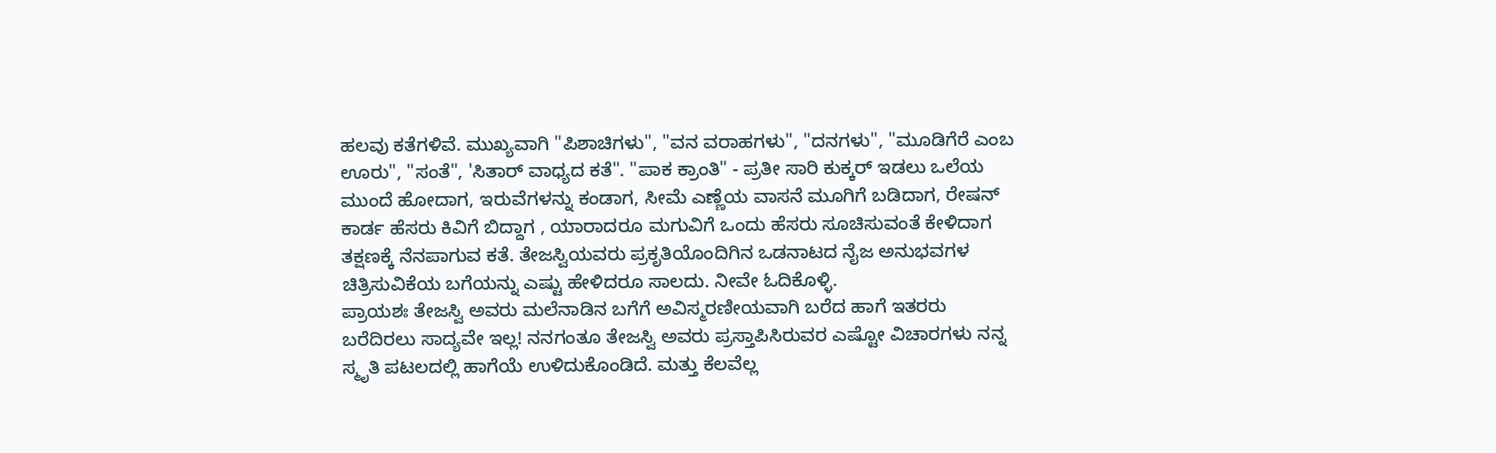ಹಲವು ಕತೆಗಳಿವೆ. ಮುಖ್ಯವಾಗಿ "ಪಿಶಾಚಿಗಳು", "ವನ ವರಾಹಗಳು", "ದನಗಳು", "ಮೂಡಿಗೆರೆ ಎಂಬ ಊರು", "ಸಂತೆ", 'ಸಿತಾರ್ ವಾಧ್ಯದ ಕತೆ". "ಪಾಕ ಕ್ರಾಂತಿ" - ಪ್ರತೀ ಸಾರಿ ಕುಕ್ಕರ್ ಇಡಲು ಒಲೆಯ ಮುಂದೆ ಹೋದಾಗ, ಇರುವೆಗಳನ್ನು ಕಂಡಾಗ, ಸೀಮೆ ಎಣ್ಣೆಯ ವಾಸನೆ ಮೂಗಿಗೆ ಬಡಿದಾಗ, ರೇಷನ್ ಕಾರ್ಡ ಹೆಸರು ಕಿವಿಗೆ ಬಿದ್ದಾಗ , ಯಾರಾದರೂ ಮಗುವಿಗೆ ಒಂದು ಹೆಸರು ಸೂಚಿಸುವಂತೆ ಕೇಳಿದಾಗ ತಕ್ಷಣಕ್ಕೆ ನೆನಪಾಗುವ ಕತೆ. ತೇಜಸ್ವಿಯವರು ಪ್ರಕೃತಿಯೊಂದಿಗಿನ ಒಡನಾಟದ ನೈಜ ಅನುಭವಗಳ ಚಿತ್ರಿಸುವಿಕೆಯ ಬಗೆಯನ್ನು ಎಷ್ಟು ಹೇಳಿದರೂ ಸಾಲದು. ನೀವೇ ಓದಿಕೊಳ್ಳಿ.
ಪ್ರಾಯಶಃ ತೇಜಸ್ವಿ ಅವರು ಮಲೆನಾಡಿನ ಬಗೆಗೆ ಅವಿಸ್ಮರಣೀಯವಾಗಿ ಬರೆದ ಹಾಗೆ ಇತರರು ಬರೆದಿರಲು ಸಾದ್ಯವೇ ಇಲ್ಲ! ನನಗಂತೂ ತೇಜಸ್ವಿ ಅವರು ಪ್ರಸ್ತಾಪಿಸಿರುವರ ಎಷ್ಟೋ ವಿಚಾರಗಳು ನನ್ನ ಸ್ಮೃತಿ ಪಟಲದಲ್ಲಿ ಹಾಗೆಯೆ ಉಳಿದುಕೊಂಡಿದೆ. ಮತ್ತು ಕೆಲವೆಲ್ಲ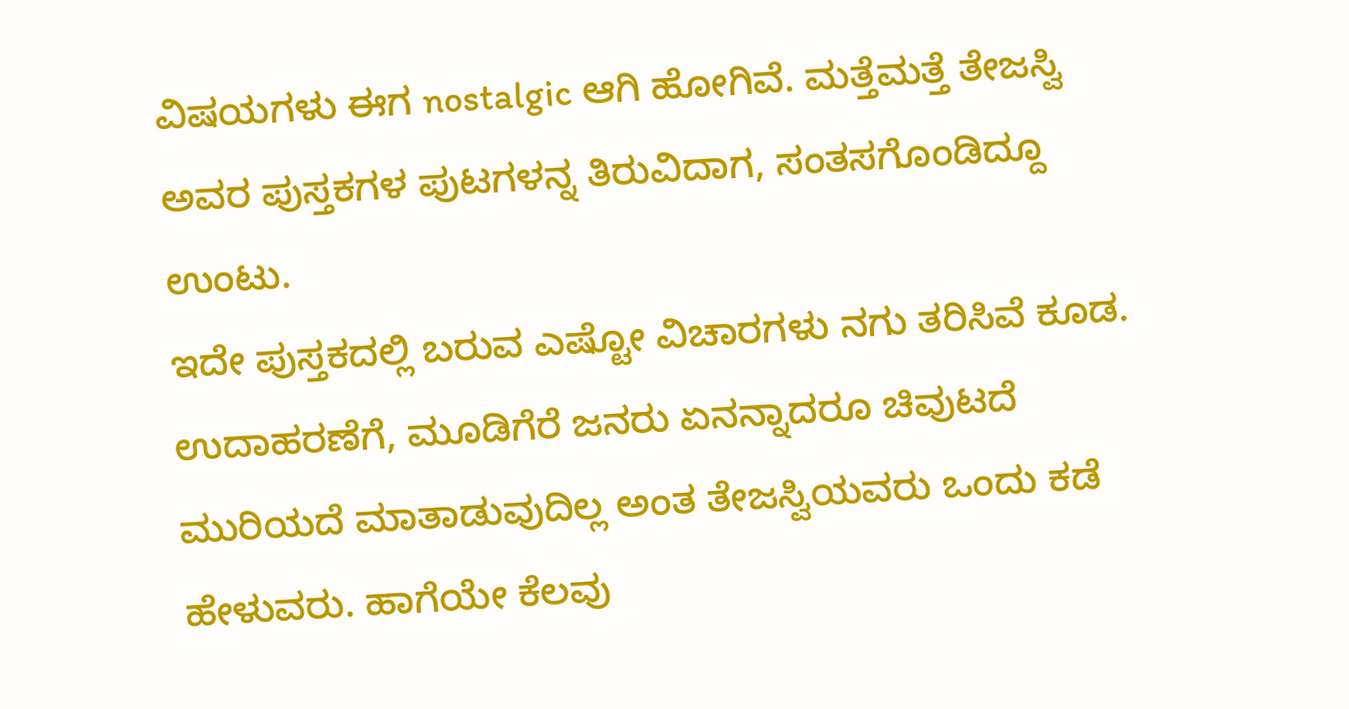ವಿಷಯಗಳು ಈಗ nostalgic ಆಗಿ ಹೋಗಿವೆ. ಮತ್ತೆಮತ್ತೆ ತೇಜಸ್ವಿ ಅವರ ಪುಸ್ತಕಗಳ ಪುಟಗಳನ್ನ ತಿರುವಿದಾಗ, ಸಂತಸಗೊಂಡಿದ್ದೂ ಉಂಟು.
ಇದೇ ಪುಸ್ತಕದಲ್ಲಿ ಬರುವ ಎಷ್ಟೋ ವಿಚಾರಗಳು ನಗು ತರಿಸಿವೆ ಕೂಡ. ಉದಾಹರಣೆಗೆ, ಮೂಡಿಗೆರೆ ಜನರು ಏನನ್ನಾದರೂ ಚಿವುಟದೆ ಮುರಿಯದೆ ಮಾತಾಡುವುದಿಲ್ಲ ಅಂತ ತೇಜಸ್ವಿಯವರು ಒಂದು ಕಡೆ ಹೇಳುವರು. ಹಾಗೆಯೇ ಕೆಲವು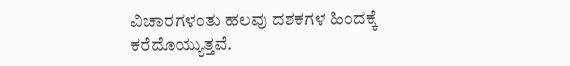ವಿಚಾರಗಳಂತು ಹಲವು ದಶಕಗಳ ಹಿಂದಕ್ಕೆ ಕರೆದೊಯ್ಯುತ್ತವೆ.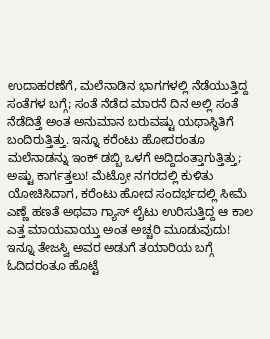ಉದಾಹರಣೆಗೆ, ಮಲೆನಾಡಿನ ಭಾಗಗಳಲ್ಲಿ ನೆಡೆಯುತ್ತಿದ್ದ ಸಂತೆಗಳ ಬಗ್ಗೆ; ಸಂತೆ ನೆಡೆದ ಮಾರನೆ ದಿನ ಅಲ್ಲಿ ಸಂತೆ ನೆಡೆದಿತ್ತೆ ಅಂತ ಅನುಮಾನ ಬರುವಷ್ಟು ಯಥಾಸ್ಥಿತಿಗೆ ಬಂದಿರುತ್ತಿತ್ತು. ಇನ್ನೂ ಕರೆಂಟು ಹೋದರಂತೂ ಮಲೆನಾಡನ್ನು ಇಂಕ್ ಡಬ್ಬಿ ಒಳಗೆ ಅದ್ದಿದಂತ್ತಾಗುತ್ತಿತ್ತು; ಅಷ್ಟು ಕಾರ್ಗತ್ತಲು! ಮೆಟ್ರೋ ನಗರದಲ್ಲಿ ಕುಳಿತು ಯೋಚಿಸಿದಾಗ, ಕರೆಂಟು ಹೋದ ಸಂದರ್ಭದಲ್ಲಿ ಸೀಮೆ ಎಣ್ಣೆ ಹಣತೆ ಅಥವಾ ಗ್ಯಾಸ್ ಲೈಟು ಉರಿಸುತ್ತಿದ್ದ ಆ ಕಾಲ ಎತ್ತ ಮಾಯವಾಯ್ತು ಅಂತ ಅಚ್ಚರಿ ಮೂಡುವುದು!
ಇನ್ನೂ ತೇಜಸ್ವಿ ಅವರ ಅಡುಗೆ ತಯಾರಿಯ ಬಗ್ಗೆ ಓದಿದರಂತೂ ಹೊಟ್ಟೆ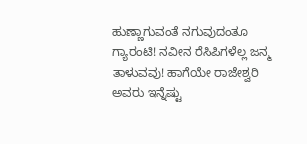ಹುಣ್ಣಾಗುವಂತೆ ನಗುವುದಂತೂ ಗ್ಯಾರಂಟಿ! ನವೀನ ರೆಸಿಪಿಗಳೆಲ್ಲ ಜನ್ಮ ತಾಳುವವು! ಹಾಗೆಯೇ ರಾಜೇಶ್ವರಿ ಅವರು ಇನ್ನೆಷ್ಟು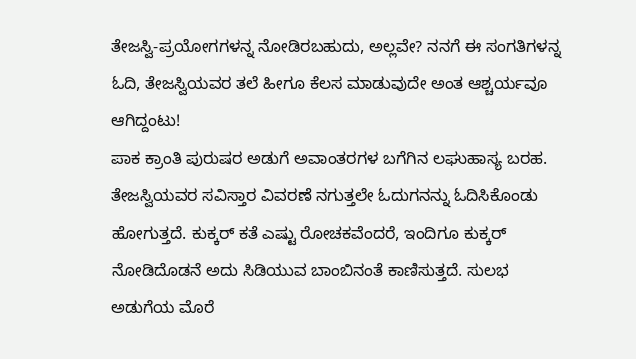ತೇಜಸ್ವಿ-ಪ್ರಯೋಗಗಳನ್ನ ನೋಡಿರಬಹುದು, ಅಲ್ಲವೇ? ನನಗೆ ಈ ಸಂಗತಿಗಳನ್ನ ಓದಿ, ತೇಜಸ್ವಿಯವರ ತಲೆ ಹೀಗೂ ಕೆಲಸ ಮಾಡುವುದೇ ಅಂತ ಆಶ್ಚರ್ಯವೂ ಆಗಿದ್ದಂಟು!
ಪಾಕ ಕ್ರಾಂತಿ ಪುರುಷರ ಅಡುಗೆ ಅವಾಂತರಗಳ ಬಗೆಗಿನ ಲಘುಹಾಸ್ಯ ಬರಹ. ತೇಜಸ್ವಿಯವರ ಸವಿಸ್ತಾರ ವಿವರಣೆ ನಗುತ್ತಲೇ ಓದುಗನನ್ನು ಓದಿಸಿಕೊಂಡು ಹೋಗುತ್ತದೆ. ಕುಕ್ಕರ್ ಕತೆ ಎಷ್ಟು ರೋಚಕವೆಂದರೆ, ಇಂದಿಗೂ ಕುಕ್ಕರ್ ನೋಡಿದೊಡನೆ ಅದು ಸಿಡಿಯುವ ಬಾಂಬಿನಂತೆ ಕಾಣಿಸುತ್ತದೆ. ಸುಲಭ ಅಡುಗೆಯ ಮೊರೆ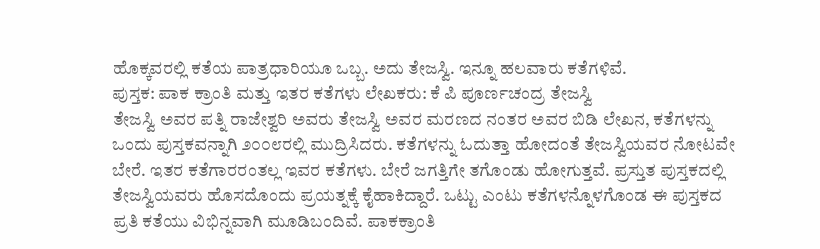ಹೊಕ್ಕವರಲ್ಲಿ ಕತೆಯ ಪಾತ್ರಧಾರಿಯೂ ಒಬ್ಬ. ಅದು ತೇಜಸ್ವಿ. ಇನ್ನೂ ಹಲವಾರು ಕತೆಗಳಿವೆ.
ಪುಸ್ತಕ: ಪಾಕ ಕ್ರಾಂತಿ ಮತ್ತು ಇತರ ಕತೆಗಳು ಲೇಖಕರು: ಕೆ ಪಿ ಪೂರ್ಣಚಂದ್ರ ತೇಜಸ್ವಿ
ತೇಜಸ್ವಿ ಅವರ ಪತ್ನಿ ರಾಜೇಶ್ವರಿ ಅವರು ತೇಜಸ್ವಿ ಅವರ ಮರಣದ ನಂತರ ಅವರ ಬಿಡಿ ಲೇಖನ, ಕತೆಗಳನ್ನು ಒಂದು ಪುಸ್ತಕವನ್ನಾಗಿ ೨೦೦೮ರಲ್ಲಿ ಮುದ್ರಿಸಿದರು. ಕತೆಗಳನ್ನು ಓದುತ್ತಾ ಹೋದಂತೆ ತೇಜಸ್ವಿಯವರ ನೋಟವೇ ಬೇರೆ. ಇತರ ಕತೆಗಾರರಂತಲ್ಲ ಇವರ ಕತೆಗಳು. ಬೇರೆ ಜಗತ್ತಿಗೇ ತಗೊಂಡು ಹೋಗುತ್ತವೆ. ಪ್ರಸ್ತುತ ಪುಸ್ತಕದಲ್ಲಿ ತೇಜಸ್ವಿಯವರು ಹೊಸದೊಂದು ಪ್ರಯತ್ನಕ್ಕೆ ಕೈಹಾಕಿದ್ದಾರೆ. ಒಟ್ಟು ಎಂಟು ಕತೆಗಳನ್ನೊಳಗೊಂಡ ಈ ಪುಸ್ತಕದ ಪ್ರತಿ ಕತೆಯು ವಿಭಿನ್ನವಾಗಿ ಮೂಡಿಬಂದಿವೆ. ಪಾಕಕ್ರಾಂತಿ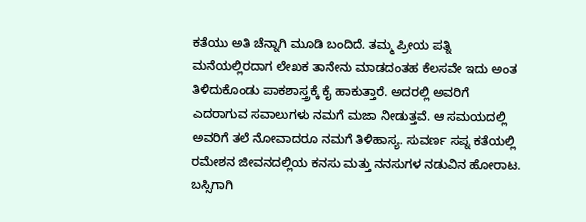ಕತೆಯು ಅತಿ ಚೆನ್ನಾಗಿ ಮೂಡಿ ಬಂದಿದೆ. ತಮ್ಮ ಪ್ರೀಯ ಪತ್ನಿ ಮನೆಯಲ್ಲಿರದಾಗ ಲೇಖಕ ತಾನೇನು ಮಾಡದಂತಹ ಕೆಲಸವೇ ಇದು ಅಂತ ತಿಳಿದುಕೊಂಡು ಪಾಕಶಾಸ್ತ್ರಕ್ಕೆ ಕೈ ಹಾಕುತ್ತಾರೆ. ಅದರಲ್ಲಿ ಅವರಿಗೆ ಎದರಾಗುವ ಸವಾಲುಗಳು ನಮಗೆ ಮಜಾ ನೀಡುತ್ತವೆ. ಆ ಸಮಯದಲ್ಲಿ ಅವರಿಗೆ ತಲೆ ನೋವಾದರೂ ನಮಗೆ ತಿಳಿಹಾಸ್ಯ. ಸುವರ್ಣ ಸಪ್ನ ಕತೆಯಲ್ಲಿ ರಮೇಶನ ಜೀವನದಲ್ಲಿಯ ಕನಸು ಮತ್ತು ನನಸುಗಳ ನಡುವಿನ ಹೋರಾಟ. ಬಸ್ಸಿಗಾಗಿ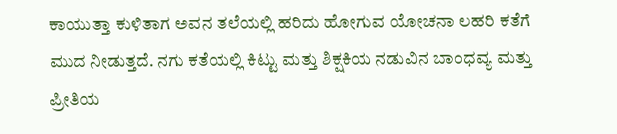ಕಾಯುತ್ತಾ ಕುಳಿತಾಗ ಅವನ ತಲೆಯಲ್ಲಿ ಹರಿದು ಹೋಗುವ ಯೋಚನಾ ಲಹರಿ ಕತೆಗೆ ಮುದ ನೀಡುತ್ತದೆ. ನಗು ಕತೆಯಲ್ಲಿ ಕಿಟ್ಟು ಮತ್ತು ಶಿಕ್ಷಕಿಯ ನಡುವಿನ ಬಾಂಧವ್ಯ ಮತ್ತು ಪ್ರೀತಿಯ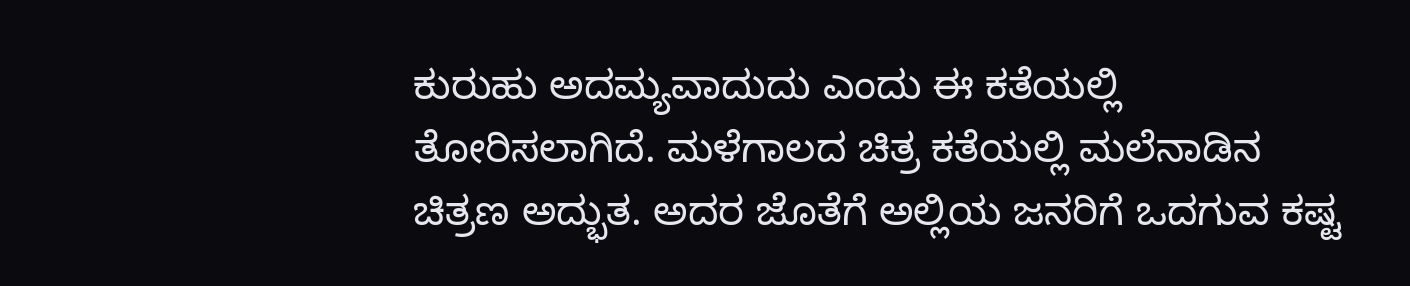ಕುರುಹು ಅದಮ್ಯವಾದುದು ಎಂದು ಈ ಕತೆಯಲ್ಲಿ ತೋರಿಸಲಾಗಿದೆ. ಮಳೆಗಾಲದ ಚಿತ್ರ ಕತೆಯಲ್ಲಿ ಮಲೆನಾಡಿನ ಚಿತ್ರಣ ಅದ್ಭುತ. ಅದರ ಜೊತೆಗೆ ಅಲ್ಲಿಯ ಜನರಿಗೆ ಒದಗುವ ಕಷ್ಟ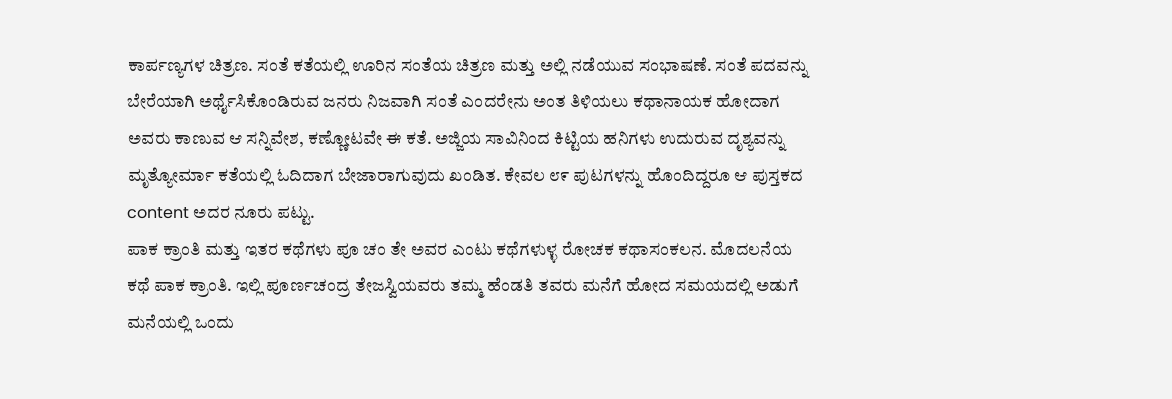ಕಾರ್ಪಣ್ಯಗಳ ಚಿತ್ರಣ. ಸಂತೆ ಕತೆಯಲ್ಲಿ ಊರಿನ ಸಂತೆಯ ಚಿತ್ರಣ ಮತ್ತು ಅಲ್ಲಿ ನಡೆಯುವ ಸಂಭಾಷಣೆ. ಸಂತೆ ಪದವನ್ನು ಬೇರೆಯಾಗಿ ಅರ್ಥೈಸಿಕೊಂಡಿರುವ ಜನರು ನಿಜವಾಗಿ ಸಂತೆ ಎಂದರೇನು ಅಂತ ತಿಳಿಯಲು ಕಥಾನಾಯಕ ಹೋದಾಗ ಅವರು ಕಾಣುವ ಆ ಸನ್ನಿವೇಶ, ಕಣ್ಣೋಟವೇ ಈ ಕತೆ. ಅಜ್ಜಿಯ ಸಾವಿನಿಂದ ಕಿಟ್ಟಿಯ ಹನಿಗಳು ಉದುರುವ ದೃಶ್ಯವನ್ನು ಮೃತ್ಯೋರ್ಮಾ ಕತೆಯಲ್ಲಿ ಓದಿದಾಗ ಬೇಜಾರಾಗುವುದು ಖಂಡಿತ. ಕೇವಲ ೮೯ ಪುಟಗಳನ್ನು ಹೊಂದಿದ್ದರೂ ಆ ಪುಸ್ತಕದ content ಅದರ ನೂರು ಪಟ್ಟು.
ಪಾಕ ಕ್ರಾಂತಿ ಮತ್ತು ಇತರ ಕಥೆಗಳು ಪೂ ಚಂ ತೇ ಅವರ ಎಂಟು ಕಥೆಗಳುಳ್ಳ ರೋಚಕ ಕಥಾಸಂಕಲನ. ಮೊದಲನೆಯ ಕಥೆ ಪಾಕ ಕ್ರಾಂತಿ. ಇಲ್ಲಿ ಪೂರ್ಣಚಂದ್ರ ತೇಜಸ್ವಿಯವರು ತಮ್ಮ ಹೆಂಡತಿ ತವರು ಮನೆಗೆ ಹೋದ ಸಮಯದಲ್ಲಿ ಅಡುಗೆ ಮನೆಯಲ್ಲಿ ಒಂದು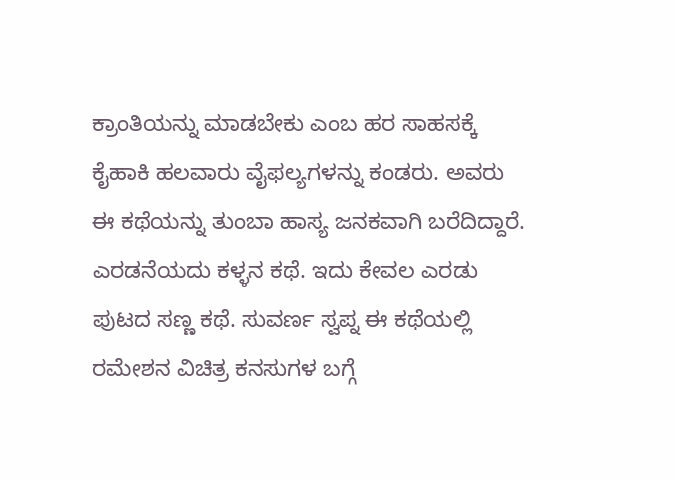ಕ್ರಾಂತಿಯನ್ನು ಮಾಡಬೇಕು ಎಂಬ ಹರ ಸಾಹಸಕ್ಕೆ ಕೈಹಾಕಿ ಹಲವಾರು ವೈಫಲ್ಯಗಳನ್ನು ಕಂಡರು. ಅವರು ಈ ಕಥೆಯನ್ನು ತುಂಬಾ ಹಾಸ್ಯ ಜನಕವಾಗಿ ಬರೆದಿದ್ದಾರೆ. ಎರಡನೆಯದು ಕಳ್ಳನ ಕಥೆ. ಇದು ಕೇವಲ ಎರಡು ಪುಟದ ಸಣ್ಣ ಕಥೆ. ಸುವರ್ಣ ಸ್ವಪ್ನ ಈ ಕಥೆಯಲ್ಲಿ ರಮೇಶನ ವಿಚಿತ್ರ ಕನಸುಗಳ ಬಗ್ಗೆ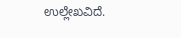ಉಲ್ಲೇಖವಿದೆ.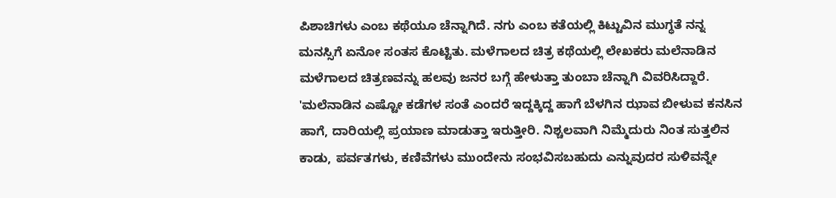ಪಿಶಾಚಿಗಳು ಎಂಬ ಕಥೆಯೂ ಚೆನ್ನಾಗಿದೆ. ನಗು ಎಂಬ ಕತೆಯಲ್ಲಿ ಕಿಟ್ಟುವಿನ ಮುಗ್ಧತೆ ನನ್ನ ಮನಸ್ಸಿಗೆ ಏನೋ ಸಂತಸ ಕೊಟ್ಟಿತು. ಮಳೆಗಾಲದ ಚಿತ್ರ ಕಥೆಯಲ್ಲಿ ಲೇಖಕರು ಮಲೆನಾಡಿನ ಮಳೆಗಾಲದ ಚಿತ್ರಣವನ್ನು ಹಲವು ಜನರ ಬಗ್ಗೆ ಹೇಳುತ್ತಾ ತುಂಬಾ ಚೆನ್ನಾಗಿ ವಿವರಿಸಿದ್ದಾರೆ. 'ಮಲೆನಾಡಿನ ಎಷ್ಟೋ ಕಡೆಗಳ ಸಂತೆ ಎಂದರೆ ಇದ್ದಕ್ಕಿದ್ದ ಹಾಗೆ ಬೆಳಗಿನ ಝಾವ ಬೀಳುವ ಕನಸಿನ ಹಾಗೆ, ದಾರಿಯಲ್ಲಿ ಪ್ರಯಾಣ ಮಾಡುತ್ತಾ ಇರುತ್ತೀರಿ. ನಿಶ್ಚಲವಾಗಿ ನಿಮ್ಮೆದುರು ನಿಂತ ಸುತ್ತಲಿನ ಕಾಡು, ಪರ್ವತಗಳು, ಕಣಿವೆಗಳು ಮುಂದೇನು ಸಂಭವಿಸಬಹುದು ಎನ್ನುವುದರ ಸುಳಿವನ್ನೇ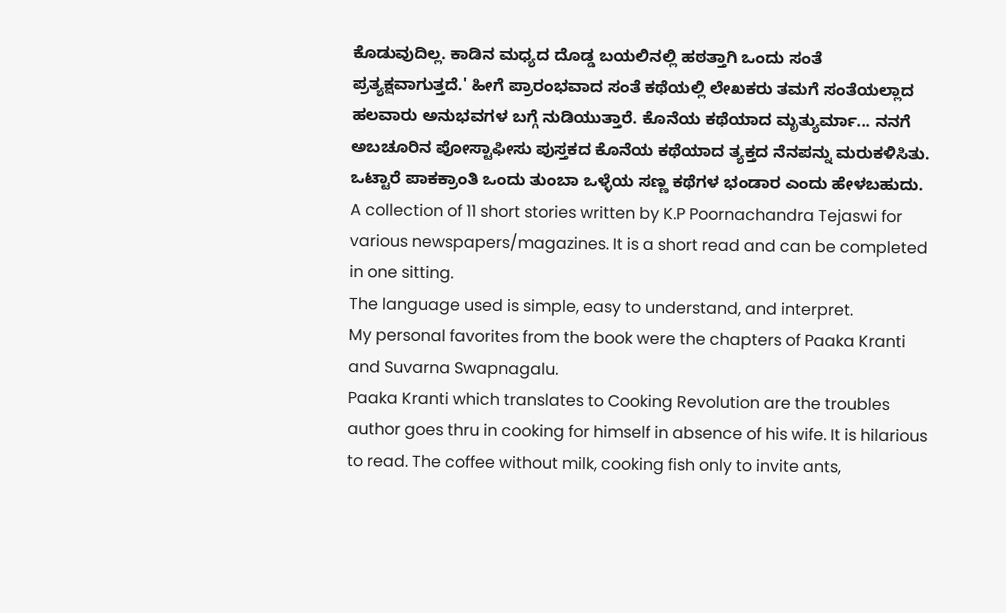ಕೊಡುವುದಿಲ್ಲ. ಕಾಡಿನ ಮಧ್ಯದ ದೊಡ್ಡ ಬಯಲಿನಲ್ಲಿ ಹಠತ್ತಾಗಿ ಒಂದು ಸಂತೆ ಪ್ರತ್ಯಕ್ಷವಾಗುತ್ತದೆ.' ಹೀಗೆ ಪ್ರಾರಂಭವಾದ ಸಂತೆ ಕಥೆಯಲ್ಲಿ ಲೇಖಕರು ತಮಗೆ ಸಂತೆಯಲ್ಲಾದ ಹಲವಾರು ಅನುಭವಗಳ ಬಗ್ಗೆ ನುಡಿಯುತ್ತಾರೆ. ಕೊನೆಯ ಕಥೆಯಾದ ಮೃತ್ಯುರ್ಮಾ... ನನಗೆ ಅಬಚೂರಿನ ಪೋಸ್ಟಾಫೀಸು ಪುಸ್ತಕದ ಕೊನೆಯ ಕಥೆಯಾದ ತ್ಯಕ್ತದ ನೆನಪನ್ನು ಮರುಕಳಿಸಿತು. ಒಟ್ಟಾರೆ ಪಾಕಕ್ರಾಂತಿ ಒಂದು ತುಂಬಾ ಒಳ್ಳೆಯ ಸಣ್ಣ ಕಥೆಗಳ ಭಂಡಾರ ಎಂದು ಹೇಳಬಹುದು.
A collection of 11 short stories written by K.P Poornachandra Tejaswi for various newspapers/magazines. It is a short read and can be completed in one sitting.
The language used is simple, easy to understand, and interpret.
My personal favorites from the book were the chapters of Paaka Kranti and Suvarna Swapnagalu.
Paaka Kranti which translates to Cooking Revolution are the troubles author goes thru in cooking for himself in absence of his wife. It is hilarious to read. The coffee without milk, cooking fish only to invite ants,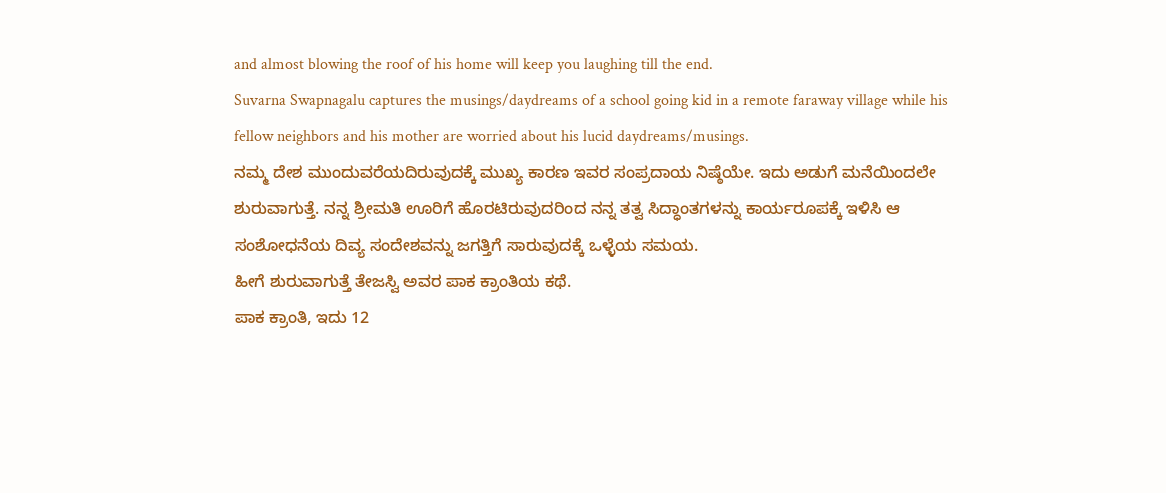and almost blowing the roof of his home will keep you laughing till the end.
Suvarna Swapnagalu captures the musings/daydreams of a school going kid in a remote faraway village while his fellow neighbors and his mother are worried about his lucid daydreams/musings.
ನಮ್ಮ ದೇಶ ಮುಂದುವರೆಯದಿರುವುದಕ್ಕೆ ಮುಖ್ಯ ಕಾರಣ ಇವರ ಸಂಪ್ರದಾಯ ನಿಷ್ಠೆಯೇ. ಇದು ಅಡುಗೆ ಮನೆಯಿಂದಲೇ ಶುರುವಾಗುತ್ತೆ. ನನ್ನ ಶ್ರೀಮತಿ ಊರಿಗೆ ಹೊರಟಿರುವುದರಿಂದ ನನ್ನ ತತ್ವ ಸಿದ್ಧಾಂತಗಳನ್ನು ಕಾರ್ಯರೂಪಕ್ಕೆ ಇಳಿಸಿ ಆ ಸಂಶೋಧನೆಯ ದಿವ್ಯ ಸಂದೇಶವನ್ನು ಜಗತ್ತಿಗೆ ಸಾರುವುದಕ್ಕೆ ಒಳ್ಳೆಯ ಸಮಯ.
ಹೀಗೆ ಶುರುವಾಗುತ್ತೆ ತೇಜಸ್ವಿ ಅವರ ಪಾಕ ಕ್ರಾಂತಿಯ ಕಥೆ.
ಪಾಕ ಕ್ರಾಂತಿ, ಇದು 12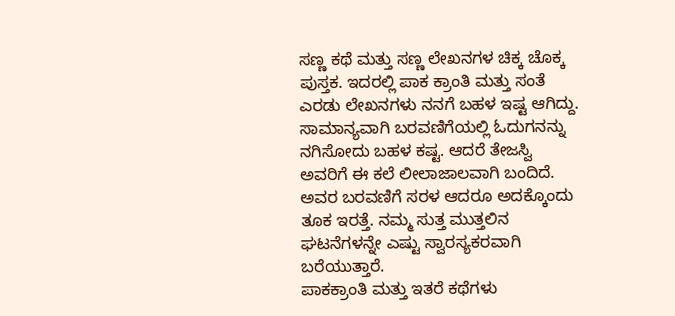ಸಣ್ಣ ಕಥೆ ಮತ್ತು ಸಣ್ಣ ಲೇಖನಗಳ ಚಿಕ್ಕ ಚೊಕ್ಕ ಪುಸ್ತಕ. ಇದರಲ್ಲಿ ಪಾಕ ಕ್ರಾಂತಿ ಮತ್ತು ಸಂತೆ ಎರಡು ಲೇಖನಗಳು ನನಗೆ ಬಹಳ ಇಷ್ಟ ಆಗಿದ್ದು. ಸಾಮಾನ್ಯವಾಗಿ ಬರವಣಿಗೆಯಲ್ಲಿ ಓದುಗನನ್ನು ನಗಿಸೋದು ಬಹಳ ಕಷ್ಟ. ಆದರೆ ತೇಜಸ್ವಿ ಅವರಿಗೆ ಈ ಕಲೆ ಲೀಲಾಜಾಲವಾಗಿ ಬಂದಿದೆ. ಅವರ ಬರವಣಿಗೆ ಸರಳ ಆದರೂ ಅದಕ್ಕೊಂದು ತೂಕ ಇರತ್ತೆ. ನಮ್ಮ ಸುತ್ತ ಮುತ್ತಲಿನ ಘಟನೆಗಳನ್ನೇ ಎಷ್ಟು ಸ್ವಾರಸ್ಯಕರವಾಗಿ ಬರೆಯುತ್ತಾರೆ.
ಪಾಕಕ್ರಾಂತಿ ಮತ್ತು ಇತರೆ ಕಥೆಗಳು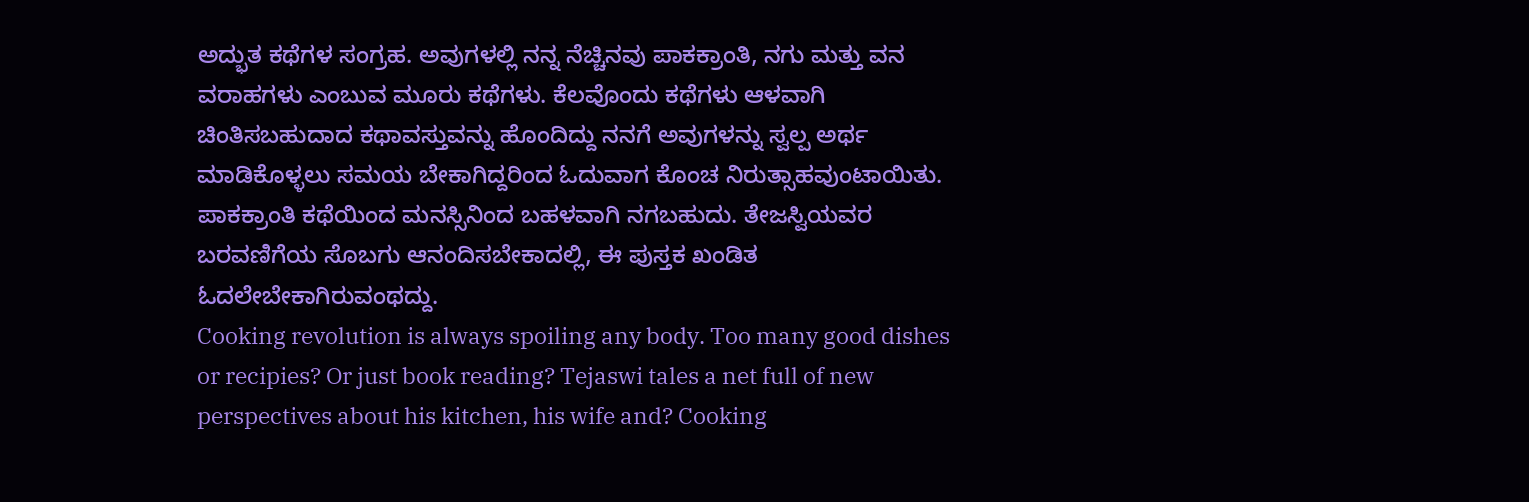ಅದ್ಭುತ ಕಥೆಗಳ ಸಂಗ್ರಹ. ಅವುಗಳಲ್ಲಿ ನನ್ನ ನೆಚ್ಚಿನವು ಪಾಕಕ್ರಾಂತಿ, ನಗು ಮತ್ತು ವನ ವರಾಹಗಳು ಎಂಬುವ ಮೂರು ಕಥೆಗಳು. ಕೆಲವೊಂದು ಕಥೆಗಳು ಆಳವಾಗಿ ಚಿಂತಿಸಬಹುದಾದ ಕಥಾವಸ್ತುವನ್ನು ಹೊಂದಿದ್ದು ನನಗೆ ಅವುಗಳನ್ನು ಸ್ವಲ್ಪ ಅರ್ಥ ಮಾಡಿಕೊಳ್ಳಲು ಸಮಯ ಬೇಕಾಗಿದ್ದರಿಂದ ಓದುವಾಗ ಕೊಂಚ ನಿರುತ್ಸಾಹವುಂಟಾಯಿತು. ಪಾಕಕ್ರಾಂತಿ ಕಥೆಯಿಂದ ಮನಸ್ಸಿನಿಂದ ಬಹಳವಾಗಿ ನಗಬಹುದು. ತೇಜಸ್ವಿಯವರ ಬರವಣಿಗೆಯ ಸೊಬಗು ಆನಂದಿಸಬೇಕಾದಲ್ಲಿ, ಈ ಪುಸ್ತಕ ಖಂಡಿತ ಓದಲೇಬೇಕಾಗಿರುವಂಥದ್ದು.
Cooking revolution is always spoiling any body. Too many good dishes or recipies? Or just book reading? Tejaswi tales a net full of new perspectives about his kitchen, his wife and? Cooking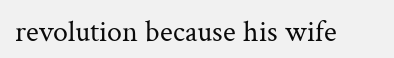revolution because his wife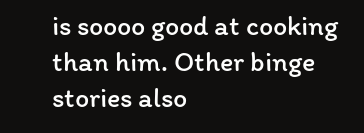is soooo good at cooking than him. Other binge stories also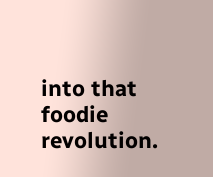into that foodie revolution.